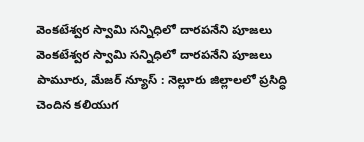వెంకటేశ్వర స్వామి సన్నిధిలో దారపనేని పూజలు
వెంకటేశ్వర స్వామి సన్నిధిలో దారపనేని పూజలు
పామూరు, మేజర్ న్యూస్ : నెల్లూరు జిల్లాలలో ప్రసిద్ధి చెందిన కలియుగ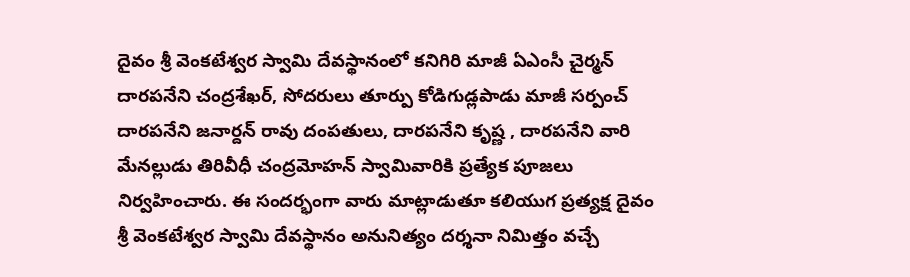దైవం శ్రీ వెంకటేశ్వర స్వామి దేవస్థానంలో కనిగిరి మాజీ ఏఎంసీ చైర్మన్ దారపనేని చంద్రశేఖర్, సోదరులు తూర్పు కోడిగుడ్లపాడు మాజీ సర్పంచ్ దారపనేని జనార్దన్ రావు దంపతులు, దారపనేని కృష్ణ , దారపనేని వారి మేనల్లుడు తిరివీధీ చంద్రమోహన్ స్వామివారికి ప్రత్యేక పూజలు నిర్వహించారు. ఈ సందర్భంగా వారు మాట్లాడుతూ కలియుగ ప్రత్యక్ష దైవం శ్రీ వెంకటేశ్వర స్వామి దేవస్థానం అనునిత్యం దర్శనా నిమిత్తం వచ్చే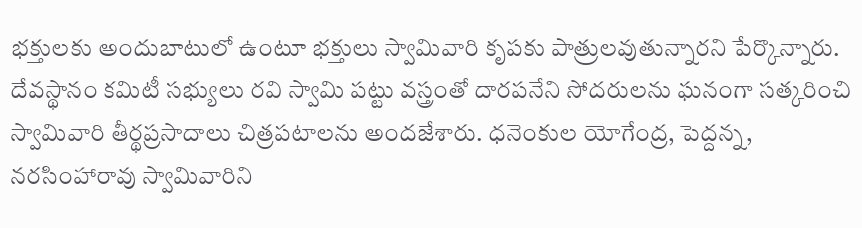భక్తులకు అందుబాటులో ఉంటూ భక్తులు స్వామివారి కృపకు పాత్రులవుతున్నారని పేర్కొన్నారు. దేవస్థానం కమిటీ సభ్యులు రవి స్వామి పట్టు వస్త్రంతో దారపనేని సోదరులను ఘనంగా సత్కరించి స్వామివారి తీర్థప్రసాదాలు చిత్రపటాలను అందజేశారు. ధనెంకుల యోగేంద్ర, పెద్దన్న, నరసింహారావు స్వామివారిని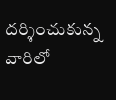దర్శించుకున్న వారిలో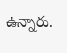ఉన్నారు.